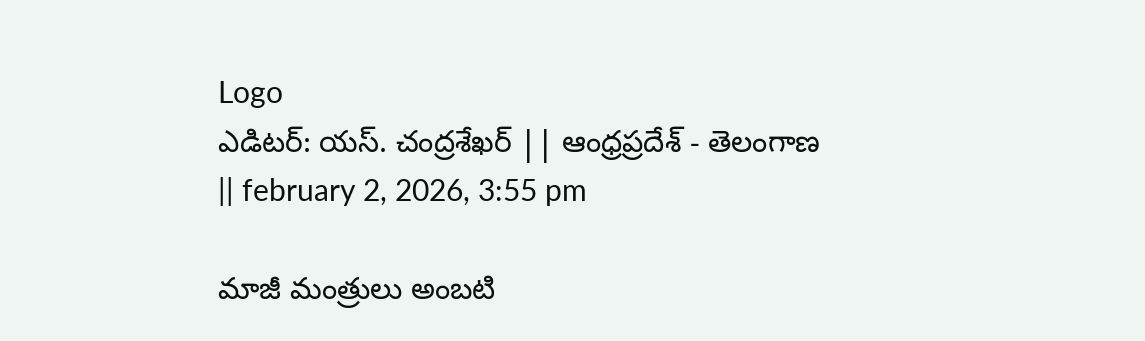Logo
ఎడిటర్: యస్. చంద్రశేఖర్ || ఆంధ్రప్రదేశ్ - తెలంగాణ || february 2, 2026, 3:55 pm

మాజీ మంత్రులు అంబటి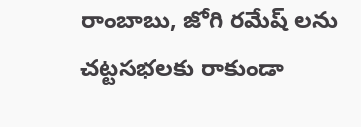రాంబాబు, జోగి రమేష్ లను చట్టసభలకు రాకుండా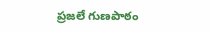ప్రజలే గుణపాఠం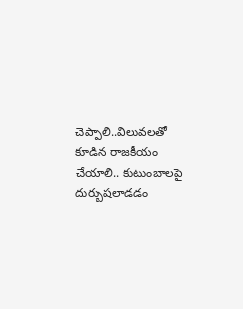చెప్పాలి..విలువలతో కూడిన రాజకీయం చేయాలి.. కుటుంబాలపై దుర్బుషలాడడం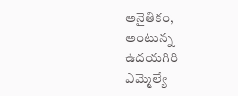అనైతికం, అంటున్న ఉదయగిరి ఎమ్మెల్యే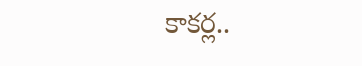కాకర్ల..